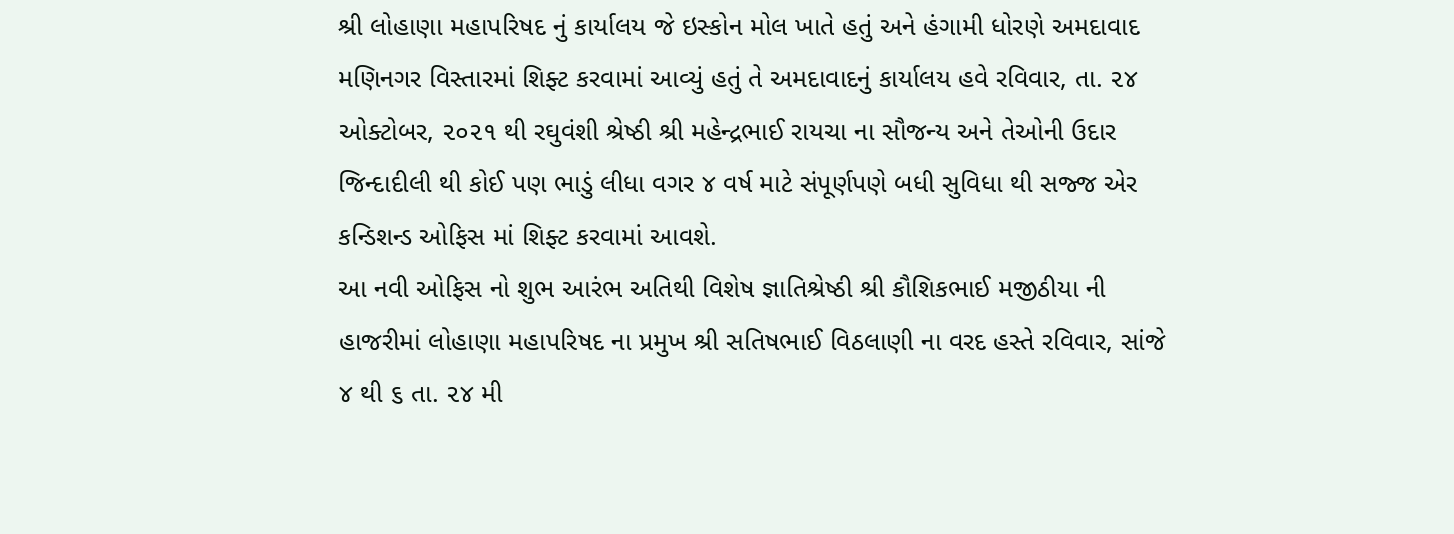શ્રી લોહાણા મહાપરિષદ નું કાર્યાલય જે ઇસ્કોન મોલ ખાતે હતું અને હંગામી ધોરણે અમદાવાદ મણિનગર વિસ્તારમાં શિફ્ટ કરવામાં આવ્યું હતું તે અમદાવાદનું કાર્યાલય હવે રવિવાર, તા. ૨૪ ઓક્ટોબર, ૨૦૨૧ થી રઘુવંશી શ્રેષ્ઠી શ્રી મહેન્દ્રભાઈ રાયચા ના સૌજન્ય અને તેઓની ઉદાર જિન્દાદીલી થી કોઈ પણ ભાડું લીધા વગર ૪ વર્ષ માટે સંપૂર્ણપણે બધી સુવિધા થી સજ્જ એર કન્ડિશન્ડ ઓફિસ માં શિફ્ટ કરવામાં આવશે.
આ નવી ઓફિસ નો શુભ આરંભ અતિથી વિશેષ જ્ઞાતિશ્રેષ્ઠી શ્રી કૌશિકભાઈ મજીઠીયા ની હાજરીમાં લોહાણા મહાપરિષદ ના પ્રમુખ શ્રી સતિષભાઈ વિઠલાણી ના વરદ હસ્તે રવિવાર, સાંજે ૪ થી ૬ તા. ૨૪ મી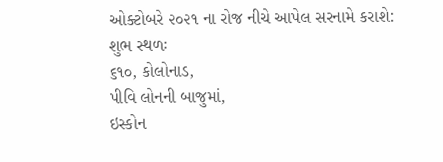ઓક્ટોબરે ૨૦૨૧ ના રોજ નીચે આપેલ સરનામે કરાશે:
શુભ સ્થળઃ
૬૧૦, કોલોનાડ,
પીવિ લોનની બાજુમાં,
ઇસ્કોન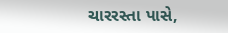ચારરસ્તા પાસે,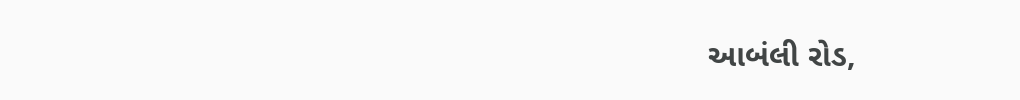આબંલી રોડ,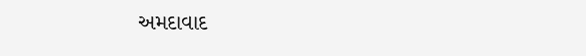અમદાવાદ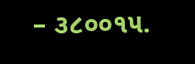– ૩૮૦૦૧૫.